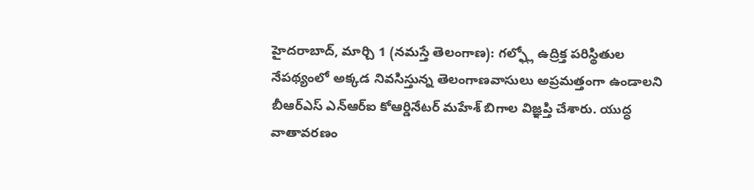హైదరాబాద్, మార్చి 1 (నమస్తే తెలంగాణ): గల్ఫ్లో ఉద్రిక్త పరిస్థితుల నేపథ్యంలో అక్కడ నివసిస్తున్న తెలంగాణవాసులు అప్రమత్తంగా ఉండాలని బీఆర్ఎస్ ఎన్ఆర్ఐ కోఆర్డినేటర్ మహేశ్ బిగాల విజ్ఞప్తి చేశారు. యుద్ధ వాతావరణం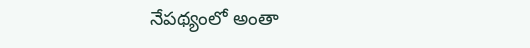నేపథ్యంలో అంతా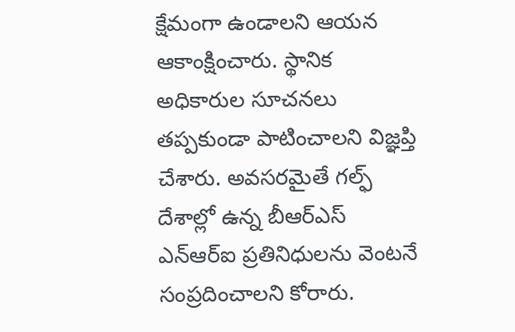క్షేమంగా ఉండాలని ఆయన ఆకాంక్షించారు. స్థానిక అధికారుల సూచనలు తప్పకుండా పాటించాలని విజ్ఞప్తి చేశారు. అవసరమైతే గల్ఫ్ దేశాల్లో ఉన్న బీఆర్ఎస్ ఎన్ఆర్ఐ ప్రతినిధులను వెంటనే సంప్రదించాలని కోరారు.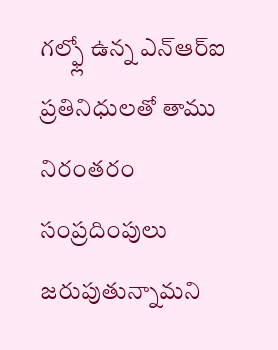గల్ఫ్లో ఉన్న ఎన్ఆర్ఐ ప్రతినిధులతో తాము నిరంతరం సంప్రదింపులు జరుపుతున్నామని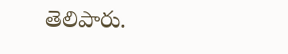తెలిపారు.